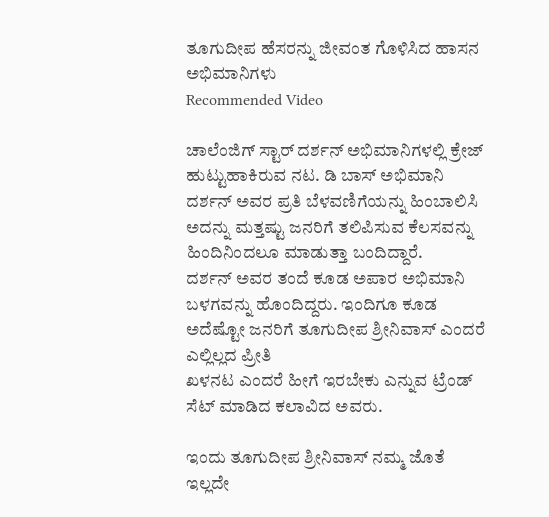ತೂಗುದೀಪ ಹೆಸರನ್ನು ಜೀವಂತ ಗೊಳಿಸಿದ ಹಾಸನ ಅಭಿಮಾನಿಗಳು
Recommended Video

ಚಾಲೆಂಜಿಗ್ ಸ್ಟಾರ್ ದರ್ಶನ್ ಅಭಿಮಾನಿಗಳಲ್ಲಿ ಕ್ರೇಜ್ ಹುಟ್ಟುಹಾಕಿರುವ ನಟ. ಡಿ ಬಾಸ್ ಅಭಿಮಾನಿ ದರ್ಶನ್ ಅವರ ಪ್ರತಿ ಬೆಳವಣಿಗೆಯನ್ನು ಹಿಂಬಾಲಿಸಿ ಅದನ್ನು ಮತ್ತಷ್ಟು ಜನರಿಗೆ ತಲಿಪಿಸುವ ಕೆಲಸವನ್ನು ಹಿಂದಿನಿಂದಲೂ ಮಾಡುತ್ತಾ ಬಂದಿದ್ದಾರೆ.
ದರ್ಶನ್ ಅವರ ತಂದೆ ಕೂಡ ಅಪಾರ ಅಭಿಮಾನಿ ಬಳಗವನ್ನು ಹೊಂದಿದ್ದರು. ಇಂದಿಗೂ ಕೂಡ ಅದೆಷ್ಟೋ ಜನರಿಗೆ ತೂಗುದೀಪ ಶ್ರೀನಿವಾಸ್ ಎಂದರೆ ಎಲ್ಲಿಲ್ಲದ ಪ್ರೀತಿ
ಖಳನಟ ಎಂದರೆ ಹೀಗೆ ಇರಬೇಕು ಎನ್ನುವ ಟ್ರೆಂಡ್ ಸೆಟ್ ಮಾಡಿದ ಕಲಾವಿದ ಅವರು.

ಇಂದು ತೂಗುದೀಪ ಶ್ರೀನಿವಾಸ್ ನಮ್ಮ ಜೊತೆ ಇಲ್ಲದೇ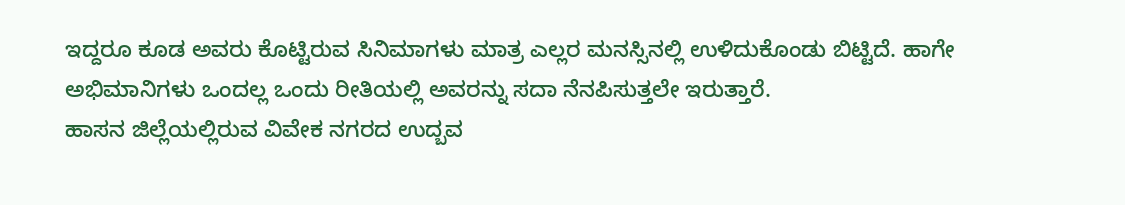ಇದ್ದರೂ ಕೂಡ ಅವರು ಕೊಟ್ಟಿರುವ ಸಿನಿಮಾಗಳು ಮಾತ್ರ ಎಲ್ಲರ ಮನಸ್ಸಿನಲ್ಲಿ ಉಳಿದುಕೊಂಡು ಬಿಟ್ಟಿದೆ. ಹಾಗೇ ಅಭಿಮಾನಿಗಳು ಒಂದಲ್ಲ ಒಂದು ರೀತಿಯಲ್ಲಿ ಅವರನ್ನು ಸದಾ ನೆನಪಿಸುತ್ತಲೇ ಇರುತ್ತಾರೆ.
ಹಾಸನ ಜಿಲ್ಲೆಯಲ್ಲಿರುವ ವಿವೇಕ ನಗರದ ಉದ್ಬವ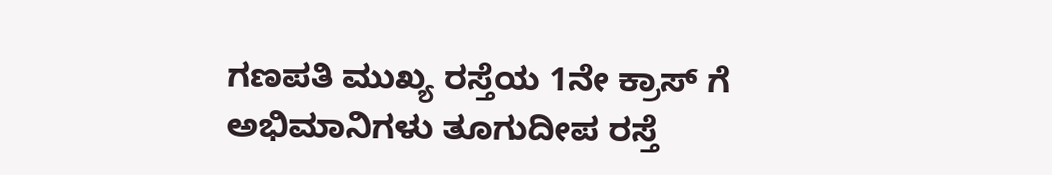ಗಣಪತಿ ಮುಖ್ಯ ರಸ್ತೆಯ 1ನೇ ಕ್ರಾಸ್ ಗೆ ಅಭಿಮಾನಿಗಳು ತೂಗುದೀಪ ರಸ್ತೆ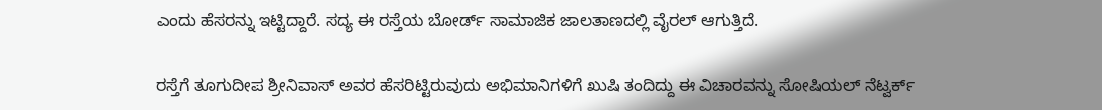ಎಂದು ಹೆಸರನ್ನು ಇಟ್ಟಿದ್ದಾರೆ. ಸದ್ಯ ಈ ರಸ್ತೆಯ ಬೋರ್ಡ್ ಸಾಮಾಜಿಕ ಜಾಲತಾಣದಲ್ಲಿ ವೈರಲ್ ಆಗುತ್ತಿದೆ.

ರಸ್ತೆಗೆ ತೂಗುದೀಪ ಶ್ರೀನಿವಾಸ್ ಅವರ ಹೆಸರಿಟ್ಟಿರುವುದು ಅಭಿಮಾನಿಗಳಿಗೆ ಖುಷಿ ತಂದಿದ್ದು ಈ ವಿಚಾರವನ್ನು ಸೋಷಿಯಲ್ ನೆಟ್ವರ್ಕ್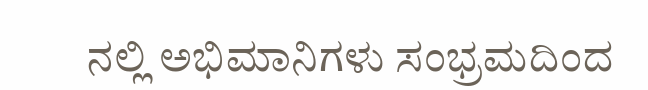ನಲ್ಲಿ ಅಭಿಮಾನಿಗಳು ಸಂಭ್ರಮದಿಂದ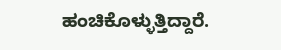ಹಂಚಿಕೊಳ್ಳುತ್ತಿದ್ದಾರೆ.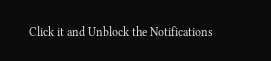Click it and Unblock the Notifications